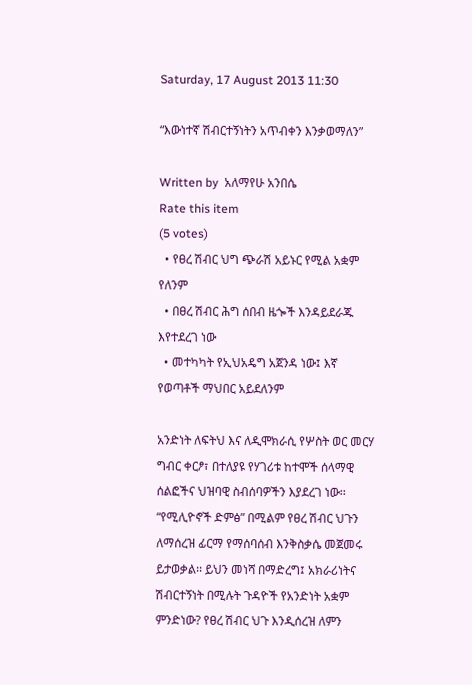Saturday, 17 August 2013 11:30

“እውነተኛ ሽብርተኝነትን አጥብቀን እንቃወማለን”

Written by  አለማየሁ አንበሴ
Rate this item
(5 votes)
  • የፀረ ሽብር ህግ ጭራሽ አይኑር የሚል አቋም የለንም
  • በፀረ ሽብር ሕግ ሰበብ ዜጐች እንዳይደራጁ እየተደረገ ነው
  • መተካካት የኢህአዴግ አጀንዳ ነው፤ እኛ የወጣቶች ማህበር አይደለንም

አንድነት ለፍትህ እና ለዲሞክራሲ የሦስት ወር መርሃ ግብር ቀርፆ፣ በተለያዩ የሃገሪቱ ከተሞች ሰላማዊ ሰልፎችና ህዝባዊ ስብሰባዎችን እያደረገ ነው፡፡ “የሚሊዮኖች ድምፅ” በሚልም የፀረ ሽብር ህጉን ለማሰረዝ ፊርማ የማሰባሰብ እንቅስቃሴ መጀመሩ ይታወቃል፡፡ ይህን መነሻ በማድረግ፤ አክራሪነትና ሽብርተኝነት በሚሉት ጉዳዮች የአንድነት አቋም ምንድነው? የፀረ ሽብር ህጉ እንዲሰረዝ ለምን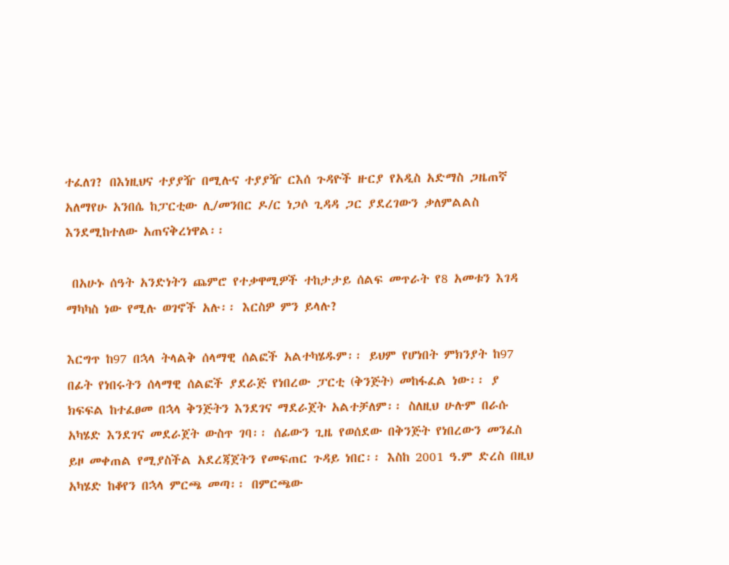ተፈለገ? በእነዚህና ተያያዥ በሚሉና ተያያዥ ርእሰ ጉዳዮች ዙርያ የአዲስ አድማስ ጋዜጠኛ አለማየሁ አንበሴ ከፓርቲው ሊ/መንበር ዶ/ር ነጋሶ ጊዳዳ ጋር ያደረገውን ቃለምልልስ እንደሚከተለው አጠናቅረነዋል፡፡

 በአሁኑ ሰዓት አንድነትን ጨምሮ የተቃዋሚዎች ተከታታይ ሰልፍ መጥራት የ8 አመቱን እገዳ ማካካስ ነው የሚሉ ወገኖች አሉ፡፡ እርስዎ ምን ይላሉ?

እርግጥ ከ97 በኋላ ትላልቅ ሰላማዊ ሰልፎች አልተካሄዱም፡፡ ይህም የሆነበት ምክንያት ከ97 በፊት የነበሩትን ሰላማዊ ሰልፎች ያደራጅ የነበረው ፓርቲ (ቅንጅት) መከፋፈል ነው፡፡ ያ ክፍፍል ከተፈፀመ በኋላ ቅንጅትን እንደገና ማደራጀት አልተቻለም፡፡ ስለዚህ ሁሉም በራሱ አካሄድ እንደገና መደራጀት ውስጥ ገባ፡፡ ሰፊውን ጊዜ የወሰደው በቅንጅት የነበረውን መንፈስ ይዞ መቀጠል የሚያስችል አደረጃጀትን የመፍጠር ጉዳይ ነበር፡፡ እስከ 2001 ዓ.ም ድረስ በዚህ አካሄድ ከቆየን በኋላ ምርጫ መጣ፡፡ በምርጫው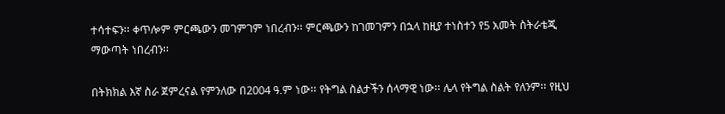ተሳተፍን፡፡ ቀጥሎም ምርጫውን መገምገም ነበረብን፡፡ ምርጫውን ከገመገምን በኋላ ከዚያ ተነስተን የ5 አመት ስትራቴጂ ማውጣት ነበረብን፡፡

በትክክል እኛ ስራ ጀምረናል የምንለው በ2004 ዓ.ም ነው፡፡ የትግል ስልታችን ሰላማዊ ነው፡፡ ሌላ የትግል ስልት የለንም፡፡ የዚህ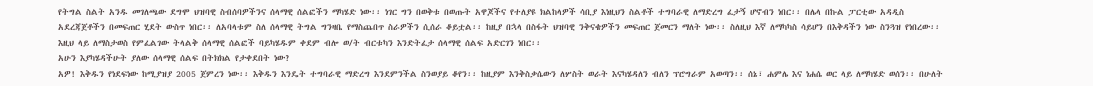የትግል ስልት አንዱ መገለጫው ደግሞ ህዝባዊ ስብሰባዎችንና ሰላማዊ ሰልፎችን ማካሄድ ነው፡፡ ነገር ግን በወቅቱ በወጡት አዋጆችና የተለያዩ ክልከላዎች ሳቢያ እነዚህን ስልቶች ተግባራዊ ለማድረግ ፈታኝ ሆኖብን ነበር፡፡ በሌላ በኩል ፓርቲው አዳዲስ አደረጃጀቶችን በመፍጠር ሂደት ውስጥ ነበር፡፡ ለአባላቱም ስለ ሰላማዊ ትግል ግንዛቤ የማስጨበጥ ስራዎችን ሲሰራ ቆይቷል፡፡ ከዚያ በኋላ በስፋት ህዝባዊ ንቅናቄዎችን መፍጠር ጀመርን ማለት ነው፡፡ ስለዚህ እኛ ለማካካስ ሳይሆን በእቅዳችን ነው ስንጓዝ የነበረው፡፡ እዚህ ላይ ለማስታወስ የምፈልገው ትላልቅ ሰላማዊ ሰልፎች ባይካሄዱም ቀደም ብሎ ወ/ት ብርቱካን እንድትፈታ ሰላማዊ ሰልፍ አድርገን ነበር፡፡
አሁን እያካሄዳችሁት ያለው ሰላማዊ ሰልፍ በትክክል የታቀደበት ነው?
አዎ! እቅዱን የነደፍነው ከሚያዝያ 2005 ጀምረን ነው፡፡ እቅዱን እንዴት ተግባራዊ ማድረግ እንደምንችል ስንወያይ ቆየን፡፡ ከዚያም እንቅስቃሴውን ለሦስት ወራት እናካሄዳለን ብለን ፕሮግራም አወጣን፡፡ ሰኔ፣ ሐምሌ እና ነሐሴ ወር ላይ ለማካሄድ ወሰን፡፡ በሁለት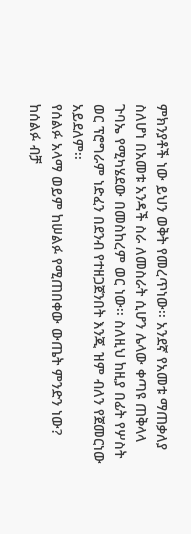ምክንያቶች ነው ይህን ወቅት የመረጥነው፡፡ አንደኛ የአመቱ ማጠቃለያ ስለሆነ በአመቱ አንዳች ስራ ለመስራት ሲሆን ሌላው ቀጣዩ ጠቅላላ ጉባኤ የሚካሄደው በመስከረም ወር ነው፡፡ ስለዚህ ከዚያ በፊት የሦስት ወር ፕሮግራም ነድፈን በደንብ የተዘጋጀንበት እንጂ ዝም ብለን የጀመርነው አይደለም፡፡
የሰልፉ አላማ ወይም ከሠልፉ የሚጠበቀው ውጤት ምንድን ነው?
ከሰልፉ ብቻ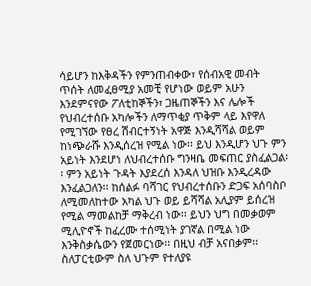ሳይሆን ከእቅዳችን የምንጠብቀው፣ የሰብአዊ መብት ጥሰት ለመፈፀሚያ አመቺ የሆነው ወይም አሁን እንደምናየው ፖለቲከኞችን፣ ጋዜጠኞችን እና ሌሎች የህብረተሰቡ አካሎችን ለማጥቂያ ጥቅም ላይ እየዋለ የሚገኘው የፀረ ሽብርተኝነት አዋጅ እንዲሻሻል ወይም ከነጭራሹ እንዲሰረዝ የሚል ነው፡፡ ይህ እንዲሆን ህጉ ምን አይነት እንደሆነ ለህብረተሰቡ ግንዛቤ መፍጠር ያስፈልጋል፡፡ ምን አይነት ጉዳት እያደረሰ እንዳለ ህዝቡ እንዲረዳው እንፈልጋለን፡፡ ከሰልፉ ባሻገር የህብረተሰቡን ድጋፍ አሰባስቦ ለሚመለከተው አካል ህጉ ወይ ይሻሻል አሊያም ይሰረዝ የሚል ማመልከቻ ማቅረብ ነው፡፡ ይህን ህግ በመቃወም ሚሊዮኖች ከፈረሙ ተሰሚነት ያገኛል በሚል ነው እንቅስቃሴውን የጀመርነው፡፡ በዚህ ብቻ አናበቃም፡፡ ስለፓርቲውም ስለ ህጉም የተለያዩ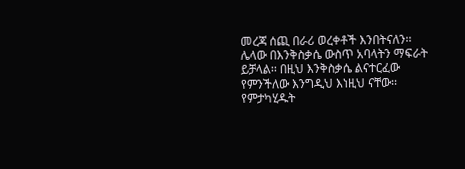መረጃ ሰጪ በራሪ ወረቀቶች እንበትናለን፡፡ ሌላው በእንቅስቃሴ ውስጥ አባላትን ማፍራት ይቻላል፡፡ በዚህ እንቅስቃሴ ልናተርፈው የምንችለው እንግዲህ እነዚህ ናቸው፡፡
የምታካሂዱት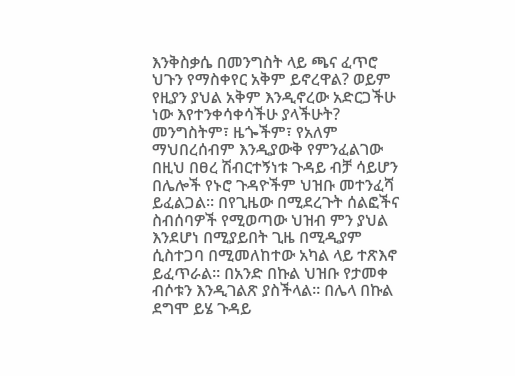እንቅስቃሴ በመንግስት ላይ ጫና ፈጥሮ ህጉን የማስቀየር አቅም ይኖረዋል? ወይም የዚያን ያህል አቅም እንዲኖረው አድርጋችሁ ነው እየተንቀሳቀሳችሁ ያላችሁት?
መንግስትም፣ ዜጐችም፣ የአለም ማህበረሰብም እንዲያውቅ የምንፈልገው በዚህ በፀረ ሽብርተኝነቱ ጉዳይ ብቻ ሳይሆን በሌሎች የኑሮ ጉዳዮችም ህዝቡ መተንፈሻ ይፈልጋል፡፡ በየጊዜው በሚደረጉት ሰልፎችና ስብሰባዎች የሚወጣው ህዝብ ምን ያህል እንደሆነ በሚያይበት ጊዜ በሚዲያም ሲስተጋባ በሚመለከተው አካል ላይ ተጽእኖ ይፈጥራል፡፡ በአንድ በኩል ህዝቡ የታመቀ ብሶቱን እንዲገልጽ ያስችላል፡፡ በሌላ በኩል ደግሞ ይሄ ጉዳይ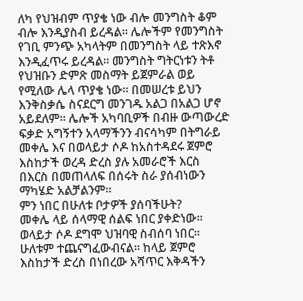ለካ የህዝብም ጥያቄ ነው ብሎ መንግስት ቆም ብሎ እንዲያስብ ይረዳል፡፡ ሌሎችም የመንግስት የገቢ ምንጭ አካላትም በመንግስት ላይ ተጽእኖ እንዲፈጥሩ ይረዳል፡፡ መንግስት ግትርነቱን ትቶ የህዝቡን ድምጽ መስማት ይጀምራል ወይ የሚለው ሌላ ጥያቄ ነው፡፡ በመሠረቱ ይህን እንቅስቃሴ ስናደርግ መንገዱ አልጋ በአልጋ ሆኖ አይደለም፡፡ ሌሎች አካባቢዎች በብዙ ውጣውረድ ፍቃድ አግኝተን አላማችንን ብናሳካም በትግራይ መቀሌ እና በወላይታ ሶዶ ከአስተዳደሩ ጀምሮ እስከታች ወረዳ ድረስ ያሉ አመራሮች እርስ በእርስ በመጠላለፍ በሰሩት ስራ ያሰብነውን ማካሄድ አልቻልንም፡፡
ምን ነበር በሁለቱ ቦታዎች ያሰባችሁት?
መቀሌ ላይ ሰላማዊ ሰልፍ ነበር ያቀድነው፡፡ ወላይታ ሶዶ ደግሞ ህዝባዊ ስብሰባ ነበር፡፡ ሁለቱም ተጨናግፈውብናል፡፡ ከላይ ጀምሮ እስከታች ድረስ በነበረው አሻጥር እቅዳችን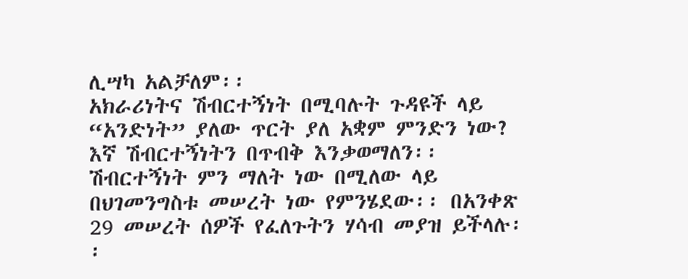ሊሣካ አልቻለም፡፡
አክራሪነትና ሽብርተኝነት በሚባሉት ጉዳዩች ላይ “አንድነት” ያለው ጥርት ያለ አቋም ምንድን ነው?
እኛ ሽብርተኝነትን በጥብቅ እንቃወማለን፡፡ ሽብርተኝነት ምን ማለት ነው በሚለው ላይ በህገመንግስቱ መሠረት ነው የምንሄደው፡፡ በአንቀጽ 29 መሠረት ሰዎች የፈለጉትን ሃሳብ መያዝ ይችላሉ፡፡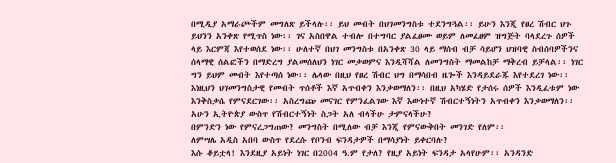በሚዲያ አማራጮችም መግለጽ ይችላሉ፡፡ ይህ መብት በህገመንግስቱ ተደንግጓል፡፡ ይሁን እንጂ የፀረ ሽብር ህጉ ይህንን አንቀጽ የሚጥስ ነው፡፡ ገና አስበዋል ተብሎ በተግባር ያልፈፀሙ ወይም ለመፈፀም ዝግጅት ባላደረጉ ሰዎች ላይ እርምጃ እየተወሰደ ነው፡፡ ሁለተኛ በህገ መንግስቱ በአንቀጽ 30 ላይ ማሰብ ብቻ ሳይሆን ህዝባዊ ስብሰባዎችንና ሰላማዊ ሰልፎችን በማድረግ ያልመሰለህን ነገር መቃወምና እንዲሻሻል ለመንግስት ማመልከቻ ማቅረብ ይቻላል፡፡ ነገር ግን ይህም መብት እየተጣሰ ነው፡፡ ሌላው በዚህ የፀረ ሽብር ህግ በማሳበብ ዜጐች እንዳይደራጁ እየተደረገ ነው፡፡ እነዚህን ህገመንግስታዊ የመብት ጥሰቶች እኛ አጥብቀን እንቃወማለን፡፡ በዚህ አካሄድ የታሰሩ ሰዎች እንዲፈቱም ነው እንቅስቃሴ የምናደርገው፡፡ አስረግጬ መናገር የምንፈልገው እኛ እውነተኛ ሽብርተኝነትን አጥብቀን እንቃወማለን፡፡
አሁን ኢትዮጵያ ውስጥ የሽብርተኝነት ስጋት አለ ብላችሁ ታምናላችሁ?
በምንድን ነው የምናረጋግጠው? መንግስት በሚለው ብቻ እንጂ የምናውቅበት መንገድ የለም፡፡
ለምሣሌ አዲስ አበባ ውስጥ የደረሱ የቦንብ ፍንዳታዎች በማሳያነት ይቀርባሉ?
እሱ ቆይቷላ! እንደዚያ አይነት ነገር በ2004 ዓ.ም የታለ? የዚያ አይነት ፍንዳታ አላየሁም፡፡ አንዳንድ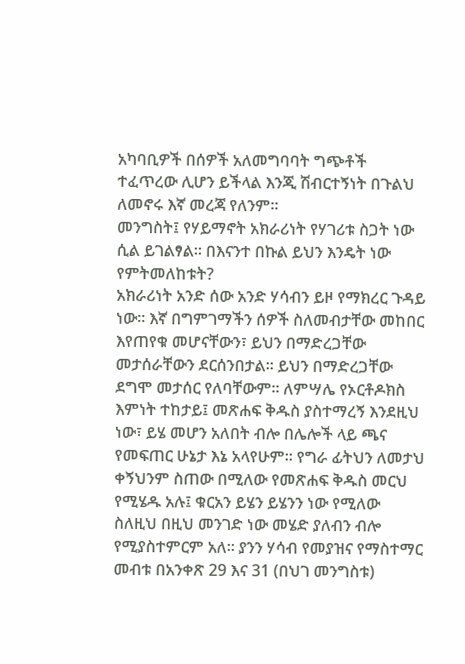አካባቢዎች በሰዎች አለመግባባት ግጭቶች ተፈጥረው ሊሆን ይችላል እንጂ ሽብርተኝነት በጉልህ ለመኖሩ እኛ መረጃ የለንም፡፡
መንግስት፤ የሃይማኖት አክራሪነት የሃገሪቱ ስጋት ነው ሲል ይገልፃል፡፡ በእናንተ በኩል ይህን እንዴት ነው የምትመለከቱት?
አክራሪነት አንድ ሰው አንድ ሃሳብን ይዞ የማክረር ጉዳይ ነው፡፡ እኛ በግምገማችን ሰዎች ስለመብታቸው መከበር እየጠየቁ መሆናቸውን፣ ይህን በማድረጋቸው መታሰራቸውን ደርሰንበታል፡፡ ይህን በማድረጋቸው ደግሞ መታሰር የለባቸውም፡፡ ለምሣሌ የኦርቶዶክስ እምነት ተከታይ፤ መጽሐፍ ቅዱስ ያስተማረኝ እንደዚህ ነው፣ ይሄ መሆን አለበት ብሎ በሌሎች ላይ ጫና የመፍጠር ሁኔታ እኔ አላየሁም፡፡ የግራ ፊትህን ለመታህ ቀኝህንም ስጠው በሚለው የመጽሐፍ ቅዱስ መርህ የሚሄዱ አሉ፤ ቁርአን ይሄን ይሄንን ነው የሚለው ስለዚህ በዚህ መንገድ ነው መሄድ ያለብን ብሎ የሚያስተምርም አለ፡፡ ያንን ሃሳብ የመያዝና የማስተማር መብቱ በአንቀጽ 29 እና 31 (በህገ መንግስቱ)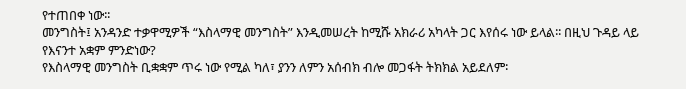የተጠበቀ ነው፡፡
መንግስት፤ አንዳንድ ተቃዋሚዎች “እስላማዊ መንግስት” እንዲመሠረት ከሚሹ አክራሪ አካላት ጋር እየሰሩ ነው ይላል፡፡ በዚህ ጉዳይ ላይ የእናንተ አቋም ምንድነው?
የእስላማዊ መንግስት ቢቋቋም ጥሩ ነው የሚል ካለ፣ ያንን ለምን አሰብክ ብሎ መጋፋት ትክክል አይደለም፡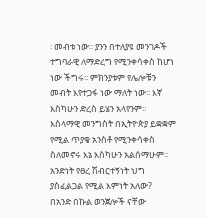፡ መብቱ ነው፡፡ ያንን በተለያዩ መንገዶች ተግባራዊ ለማድረግ የሚንቀሳቀስ ከሆነ ነው ችግሩ፡፡ ምክንያቱም የሌሎቹን መብት እየተጋፋ ነው ማለት ነው፡፡ እኛ እስካሁን ድረስ ይሄን አላየንም፡፡ እስላማዊ መንግስት በኢትዮጵያ ይቋቋም የሚል ጥያቄ አንስቶ የሚንቀሳቀስ ስለመኖሩ እኔ እስካሁን አልሰማሁም፡፡
አንድነት የፀረ ሽብርተኝነት ህግ ያስፈልጋል የሚል እምነት አለው?
በአንድ በኩል ወንጀሎች ናቸው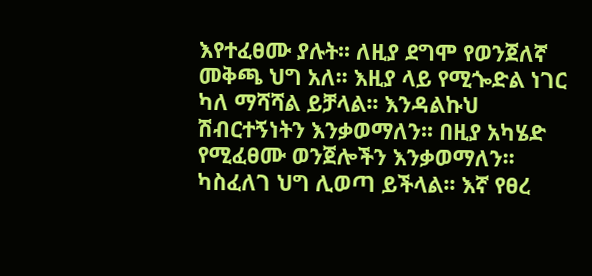እየተፈፀሙ ያሉት፡፡ ለዚያ ደግሞ የወንጀለኛ መቅጫ ህግ አለ፡፡ እዚያ ላይ የሚጐድል ነገር ካለ ማሻሻል ይቻላል፡፡ እንዳልኩህ ሽብርተኝነትን እንቃወማለን፡፡ በዚያ አካሄድ የሚፈፀሙ ወንጀሎችን እንቃወማለን፡፡ ካስፈለገ ህግ ሊወጣ ይችላል፡፡ እኛ የፀረ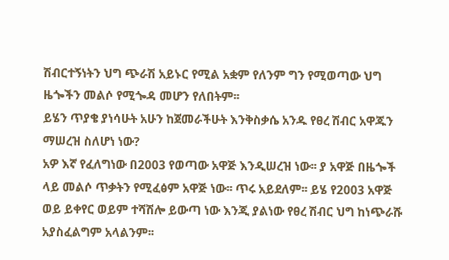ሽብርተኝነትን ህግ ጭራሽ አይኑር የሚል አቋም የለንም ግን የሚወጣው ህግ ዜጐችን መልሶ የሚጐዳ መሆን የለበትም፡፡
ይሄን ጥያቄ ያነሳሁት አሁን ከጀመራችሁት እንቅስቃሴ አንዱ የፀረ ሽብር አዋጁን ማሠረዝ ስለሆነ ነው?
አዎ እኛ የፈለግነው በ2003 የወጣው አዋጅ እንዲሠረዝ ነው፡፡ ያ አዋጅ በዜጐች ላይ መልሶ ጥቃትን የሚፈፅም አዋጅ ነው፡፡ ጥሩ አይደለም፡፡ ይሄ የ2003 አዋጅ ወይ ይቀየር ወይም ተሻሽሎ ይውጣ ነው እንጂ ያልነው የፀረ ሽብር ህግ ከነጭራሹ አያስፈልግም አላልንም፡፡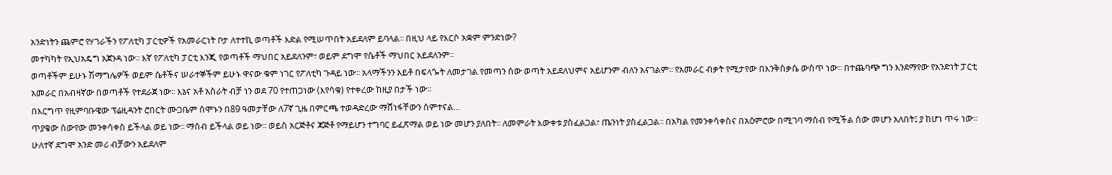አንድነትን ጨምሮ የሃገራችን የፖለቲካ ፓርቲዎች የአመራርነት ቦታ ለተተኪ ወጣቶች እድል የሚሠጥበት አይደለም ይባላል፡፡ በዚህ ላይ የእርሶ አቋም ምንድነው?
መተካካት የኢህአዴግ አጀንዳ ነው፡፡ እኛ የፖለቲካ ፓርቲ እንጂ የወጣቶች ማህበር አይደለንም፣ ወይም ደግሞ የሴቶች ማህበር አይደለንም፡፡
ወጣቶችም ይሁኑ ሽማግሌዎች ወይም ሴቶችና ሠራተኞችም ይሁኑ ዋናው ቁም ነገር የፖለቲካ ጉዳይ ነው፡፡ አላማችንን አይቶ በፍላጐት ለመታገል የመጣን ሰው ወጣት አይደለህምና አይሆንም ብለን አናገልም፡፡ የአመራር ብቃት የሚታየው በእንቅስቃሴ ውስጥ ነው፡፡ በተጨባጭ ግን እንደማየው የአንድነት ፓርቲ አመራር በአብዛኛው በወጣቶች የተደራጀ ነው፡፡ እኔና አቶ አስራት ብቻ ነን ወደ 70 የተጠጋነው (እየሳቁ) የተቀረው ከዚያ በታች ነው፡፡
በእርግጥ የዚምባቡዌው ፕሬዚዳንት ሮበርት ሙጋቤም ሰሞኑን በ89 ዓመታቸው ለ7ኛ ጊዜ በምርጫ ተወዳድረው ማሸነፋቸውን ሰምተናል…
ጥያቄው ሰውየው መንቀሳቀስ ይችላል ወይ ነው፡፡ ማሰብ ይችላል ወይ ነው፡፡ ወይስ አርጅቶና ጃጅቶ የማይሆን ተግባር ይፈጽማል ወይ ነው መሆን ያለበት፡፡ ለመምራት እውቀቱ ያስፈልጋል፣ ጤንነት ያስፈልጋል፡፡ በአካል የመንቀሳቀስና በአዕምሮው በሚገባ ማሰብ የሚችል ሰው መሆን አለበት፤ ያ ከሆነ ጥሩ ነው፡፡ ሁለተኛ ደግሞ አንድ መሪ ብቻውን አይደለም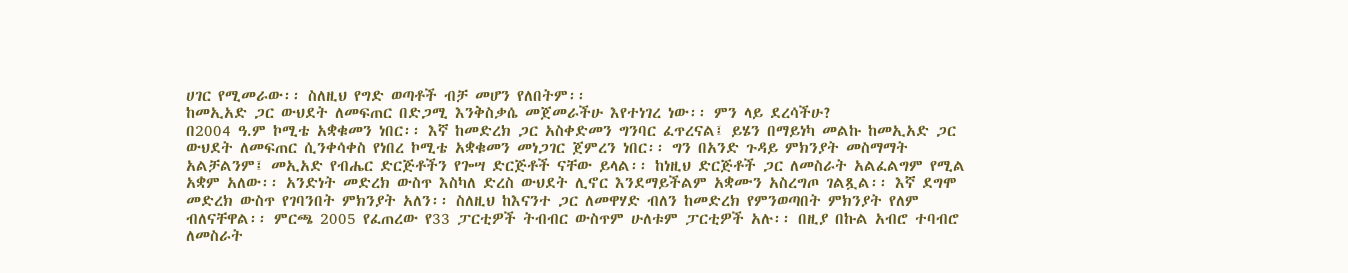ሀገር የሚመራው፡፡ ስለዚህ የግድ ወጣቶች ብቻ መሆን የለበትም፡፡
ከመኢአድ ጋር ውህደት ለመፍጠር በድጋሚ እንቅስቃሴ መጀመራችሁ እየተነገረ ነው፡፡ ምን ላይ ደረሳችሁ?
በ2004 ዓ.ም ኮሚቴ አቋቁመን ነበር፡፡ እኛ ከመድረክ ጋር አስቀድመን ግንባር ፈጥረናል፤ ይሄን በማይነካ መልኩ ከመኢአድ ጋር ውህደት ለመፍጠር ሲንቀሳቀስ የነበረ ኮሚቴ አቋቁመን መነጋገር ጀምረን ነበር፡፡ ግን በአንድ ጉዳይ ምክንያት መስማማት አልቻልንም፤ መኢአድ የብሔር ድርጅቶችን የጐሣ ድርጅቶች ናቸው ይላል፡፡ ከነዚህ ድርጅቶች ጋር ለመስራት አልፈልግም የሚል አቋም አለው፡፡ አንድነት መድረክ ውስጥ እስካለ ድረስ ውህደት ሊኖር እንደማይችልም አቋሙን አስረግጦ ገልጿል፡፡ እኛ ደግሞ መድረክ ውስጥ የገባንበት ምክንያት አለን፡፡ ስለዚህ ከእናንተ ጋር ለመዋሃድ ብለን ከመድረክ የምንወጣበት ምክንያት የለም ብለናቸዋል፡፡ ምርጫ 2005 የፈጠረው የ33 ፓርቲዎች ትብብር ውስጥም ሁለቱም ፓርቲዎች አሉ፡፡ በዚያ በኩል አብሮ ተባብሮ ለመስራት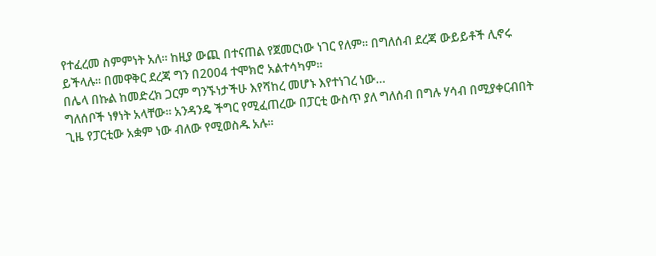የተፈረመ ስምምነት አለ፡፡ ከዚያ ውጪ በተናጠል የጀመርነው ነገር የለም፡፡ በግለሰብ ደረጃ ውይይቶች ሊኖሩ ይችላሉ፡፡ በመዋቅር ደረጃ ግን በ2004 ተሞክሮ አልተሳካም፡፡
በሌላ በኩል ከመድረክ ጋርም ግንኙነታችሁ እየሻከረ መሆኑ እየተነገረ ነው…
ግለሰቦች ነፃነት አላቸው፡፡ አንዳንዴ ችግር የሚፈጠረው በፓርቲ ውስጥ ያለ ግለሰብ በግሉ ሃሳብ በሚያቀርብበት ጊዜ የፓርቲው አቋም ነው ብለው የሚወስዱ አሉ፡፡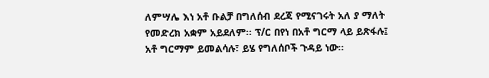ለምሣሌ እነ አቶ ቡልቻ በግለሰብ ደረጃ የሚናገሩት አለ ያ ማለት የመድረክ አቋም አይደለም፡፡ ፕ/ር በየነ በአቶ ግርማ ላይ ይጽፋሉ፤ አቶ ግርማም ይመልሳሉ፣ ይሄ የግለሰቦች ጉዳይ ነው፡፡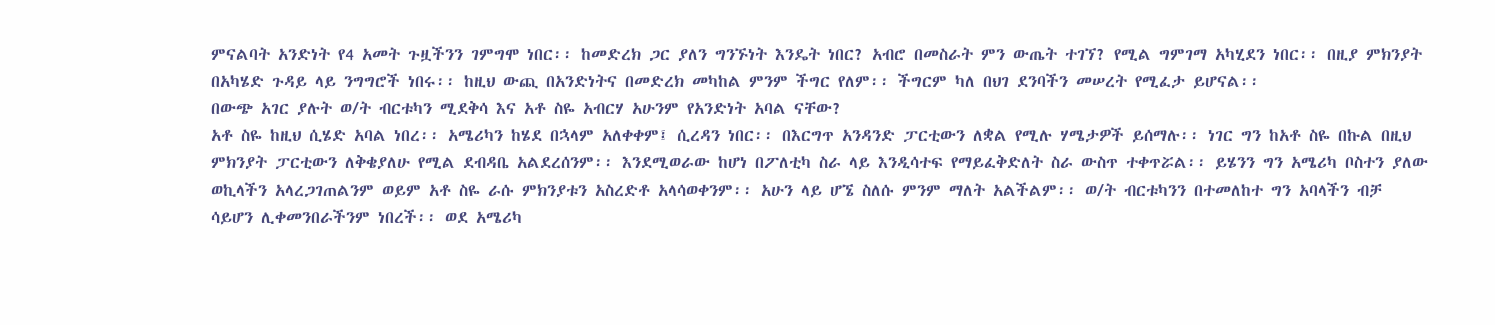ምናልባት አንድነት የ4 አመት ጉዟችንን ገምግሞ ነበር፡፡ ከመድረክ ጋር ያለን ግንኙነት እንዴት ነበር? አብሮ በመስራት ምን ውጤት ተገኘ? የሚል ግምገማ አካሂደን ነበር፡፡ በዚያ ምክንያት በአካሄድ ጉዳይ ላይ ንግግሮች ነበሩ፡፡ ከዚህ ውጪ በአንድነትና በመድረክ መካከል ምንም ችግር የለም፡፡ ችግርም ካለ በህገ ደንባችን መሠረት የሚፈታ ይሆናል፡፡
በውጭ አገር ያሉት ወ/ት ብርቱካን ሚደቅሳ እና አቶ ስዬ አብርሃ አሁንም የአንድነት አባል ናቸው?
አቶ ስዬ ከዚህ ሲሄድ አባል ነበረ፡፡ አሜሪካን ከሄደ በኋላም አለቀቀም፤ ሲረዳን ነበር፡፡ በእርግጥ አንዳንድ ፓርቲውን ለቋል የሚሉ ሃሜታዎች ይሰማሉ፡፡ ነገር ግን ከአቶ ስዬ በኩል በዚህ ምክንያት ፓርቲውን ለቅቄያለሁ የሚል ደብዳቤ አልደረሰንም፡፡ እንደሚወራው ከሆነ በፖለቲካ ስራ ላይ እንዲሳተፍ የማይፈቅድለት ስራ ውስጥ ተቀጥሯል፡፡ ይሄንን ግን አሜሪካ ቦስተን ያለው ወኪላችን አላረጋገጠልንም ወይም አቶ ስዬ ራሱ ምክንያቱን አስረድቶ አላሳወቀንም፡፡ አሁን ላይ ሆኜ ስለሱ ምንም ማለት አልችልም፡፡ ወ/ት ብርቱካንን በተመለከተ ግን አባላችን ብቻ ሳይሆን ሊቀመንበራችንም ነበረች፡፡ ወደ አሜሪካ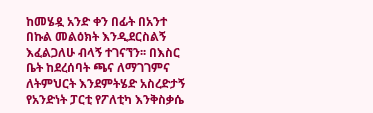ከመሄዷ አንድ ቀን በፊት በአንተ በኩል መልዕክት እንዲደርስልኝ እፈልጋለሁ ብላኝ ተገናኘን፡፡ በእስር ቤት ከደረሰባት ጫና ለማገገምና ለትምህርት እንደምትሄድ አስረድታኝ የአንድነት ፓርቲ የፖለቲካ እንቅስቃሴ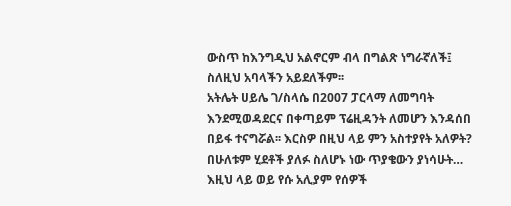ውስጥ ከእንግዲህ አልኖርም ብላ በግልጽ ነግራኛለች፤ ስለዚህ አባላችን አይደለችም፡፡
አትሌት ሀይሌ ገ/ስላሴ በ2007 ፓርላማ ለመግባት እንደሚወዳደርና በቀጣይም ፕሬዚዳንት ለመሆን እንዳሰበ በይፋ ተናግሯል፡፡ እርስዎ በዚህ ላይ ምን አስተያየት አለዎት? በሁለቱም ሂደቶች ያለፉ ስለሆኑ ነው ጥያቄውን ያነሳሁት…
እዚህ ላይ ወይ የሱ አሊያም የሰዎች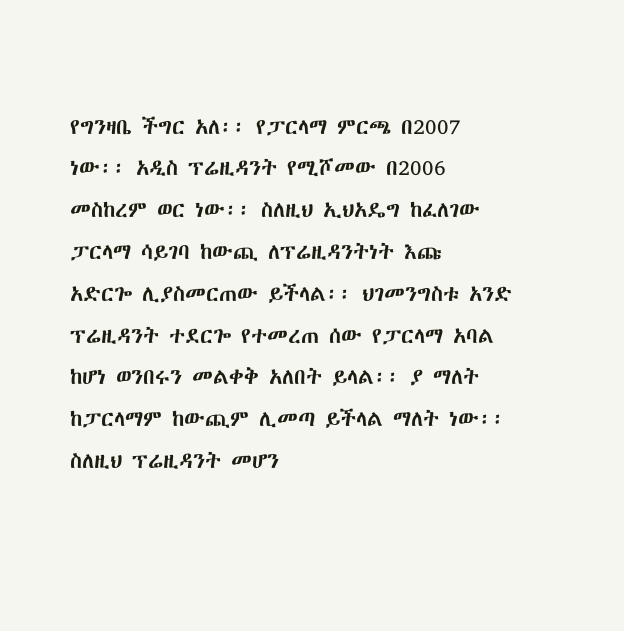የግንዛቤ ችግር አለ፡፡ የፓርላማ ምርጫ በ2007 ነው፡፡ አዲስ ፕሬዚዳንት የሚሾመው በ2006 መስከረም ወር ነው፡፡ ስለዚህ ኢህአዴግ ከፈለገው ፓርላማ ሳይገባ ከውጪ ለፕሬዚዳንትነት እጩ አድርጐ ሊያስመርጠው ይችላል፡፡ ህገመንግስቱ አንድ ፕሬዚዳንት ተደርጐ የተመረጠ ሰው የፓርላማ አባል ከሆነ ወንበሩን መልቀቅ አለበት ይላል፡፡ ያ ማለት ከፓርላማም ከውጪም ሊመጣ ይችላል ማለት ነው፡፡ ስለዚህ ፕሬዚዳንት መሆን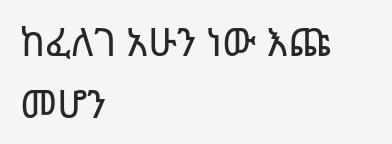ከፈለገ አሁን ነው እጩ መሆን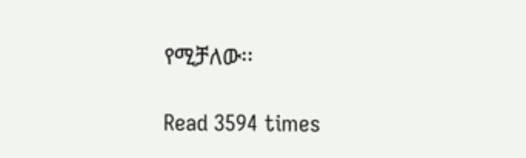የሚቻለው፡፡

Read 3594 times